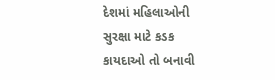દેશમાં મહિલાઓની સુરક્ષા માટે કડક કાયદાઓ તો બનાવી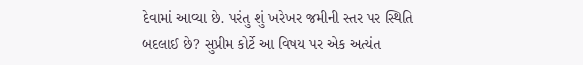દેવામાં આવ્યા છે. પરંતુ શું ખરેખર જમીની સ્તર પર સ્થિતિ બદલાઈ છે? સુપ્રીમ કોર્ટે આ વિષય પર એક અત્યંત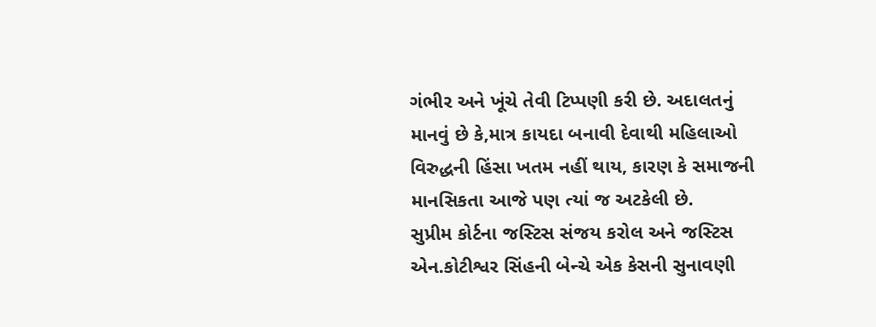ગંભીર અને ખૂંચે તેવી ટિપ્પણી કરી છે. અદાલતનું માનવું છે કે,માત્ર કાયદા બનાવી દેવાથી મહિલાઓ વિરુદ્ધની હિંસા ખતમ નહીં થાય, કારણ કે સમાજની માનસિકતા આજે પણ ત્યાં જ અટકેલી છે.
સુપ્રીમ કોર્ટના જસ્ટિસ સંજય કરોલ અને જસ્ટિસ એન.કોટીશ્વર સિંહની બેન્ચે એક કેસની સુનાવણી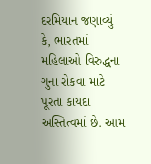દરમિયાન જણાવ્યું કે, ભારતમાં મહિલાઓ વિરુદ્ધના ગુના રોકવા માટે પૂરતા કાયદા અસ્તિત્વમાં છે. આમ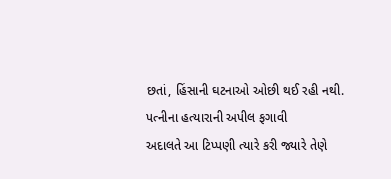છતાં, હિંસાની ઘટનાઓ ઓછી થઈ રહી નથી.
પત્નીના હત્યારાની અપીલ ફગાવી
અદાલતે આ ટિપ્પણી ત્યારે કરી જ્યારે તેણે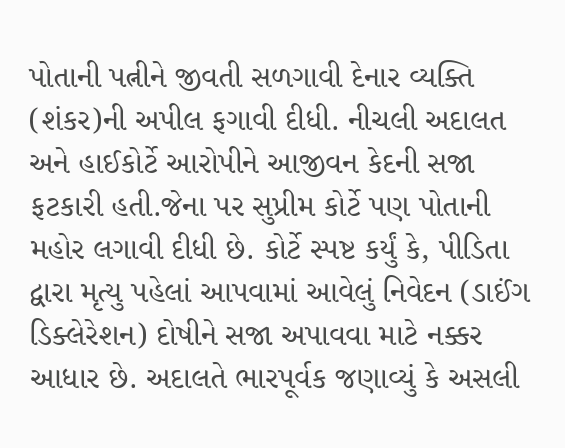પોતાની પત્નીને જીવતી સળગાવી દેનાર વ્યક્તિ (શંકર)ની અપીલ ફગાવી દીધી. નીચલી અદાલત અને હાઈકોર્ટે આરોપીને આજીવન કેદની સજા ફટકારી હતી.જેના પર સુપ્રીમ કોર્ટે પણ પોતાની મહોર લગાવી દીધી છે. કોર્ટે સ્પષ્ટ કર્યું કે, પીડિતા દ્વારા મૃત્યુ પહેલાં આપવામાં આવેલું નિવેદન (ડાઈંગ ડિક્લેરેશન) દોષીને સજા અપાવવા માટે નક્કર આધાર છે. અદાલતે ભારપૂર્વક જણાવ્યું કે અસલી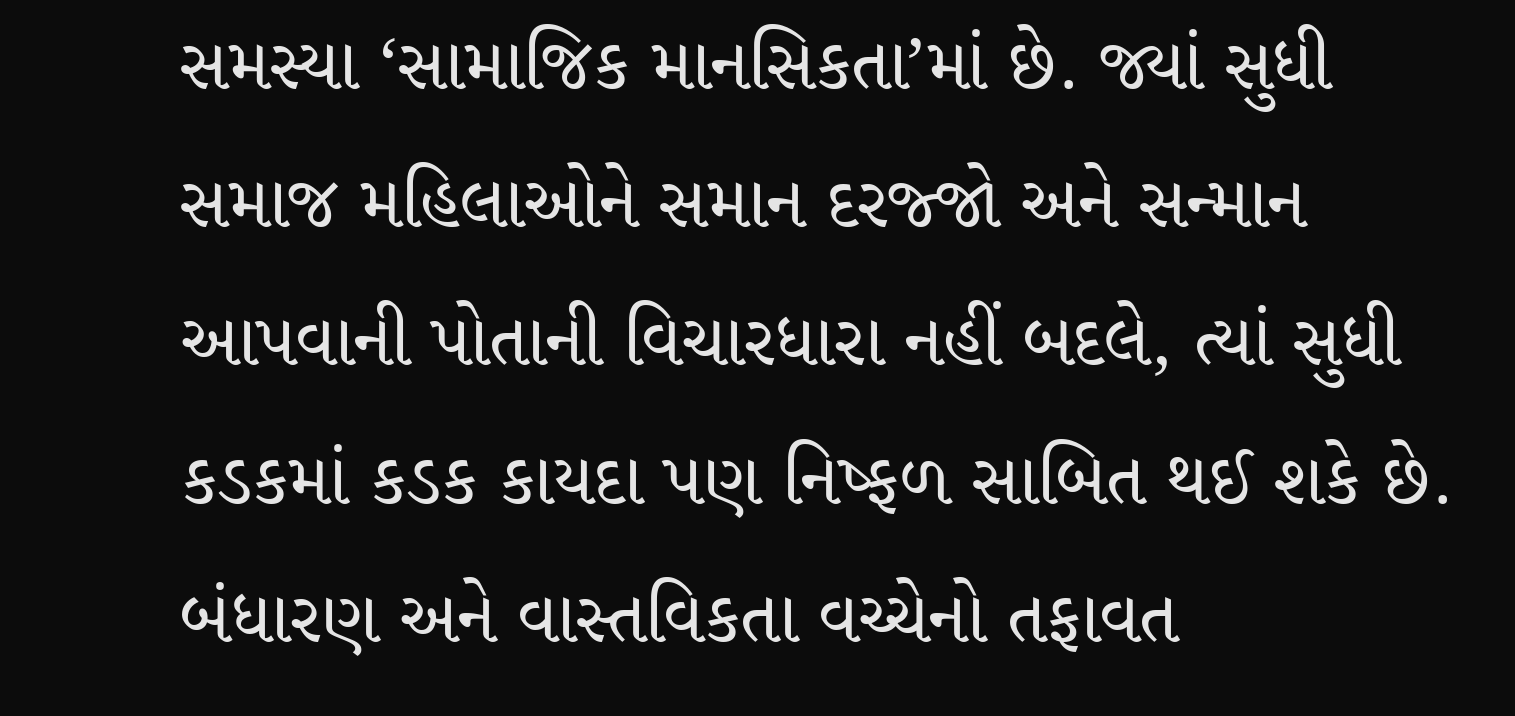સમસ્યા ‘સામાજિક માનસિકતા’માં છે. જ્યાં સુધી સમાજ મહિલાઓને સમાન દરજ્જો અને સન્માન આપવાની પોતાની વિચારધારા નહીં બદલે, ત્યાં સુધી કડકમાં કડક કાયદા પણ નિષ્ફળ સાબિત થઈ શકે છે.
બંધારણ અને વાસ્તવિકતા વચ્ચેનો તફાવત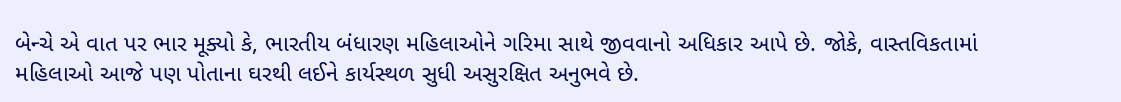બેન્ચે એ વાત પર ભાર મૂક્યો કે, ભારતીય બંધારણ મહિલાઓને ગરિમા સાથે જીવવાનો અધિકાર આપે છે. જોકે, વાસ્તવિકતામાં મહિલાઓ આજે પણ પોતાના ઘરથી લઈને કાર્યસ્થળ સુધી અસુરક્ષિત અનુભવે છે.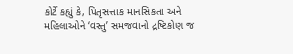કોર્ટે કહ્યું કે, પિતૃસત્તાક માનસિકતા અને મહિલાઓને ‘વસ્તુ’ સમજવાનો દ્રષ્ટિકોણ જ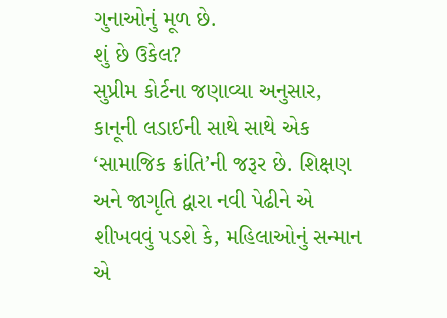ગુનાઓનું મૂળ છે.
શું છે ઉકેલ?
સુપ્રીમ કોર્ટના જણાવ્યા અનુસાર, કાનૂની લડાઈની સાથે સાથે એક ‘સામાજિક ક્રાંતિ’ની જરૂર છે. શિક્ષણ અને જાગૃતિ દ્વારા નવી પેઢીને એ શીખવવું પડશે કે, મહિલાઓનું સન્માન એ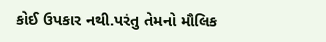કોઈ ઉપકાર નથી.પરંતુ તેમનો મૌલિક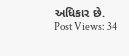અધિકાર છે.
Post Views: 34